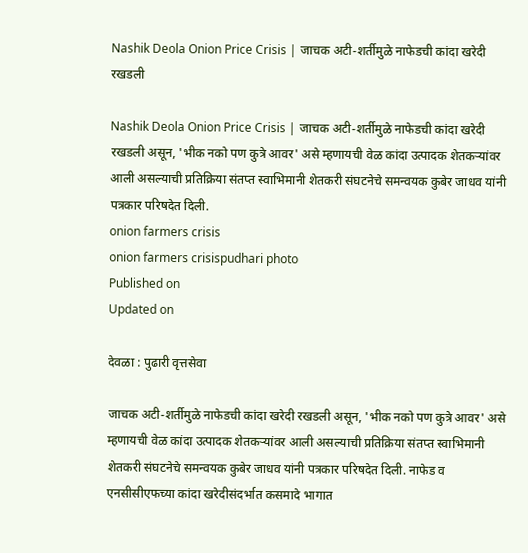Nashik Deola Onion Price Crisis | जाचक अटी-शर्तीमुळे नाफेडची कांदा खरेदी रखडली

Nashik Deola Onion Price Crisis | जाचक अटी-शर्तीमुळे नाफेडची कांदा खरेदी रखडली असून, 'भीक नको पण कुत्रे आवर' असे म्हणायची वेळ कांदा उत्पादक शेतकऱ्यांवर आली असल्याची प्रतिक्रिया संतप्त स्वाभिमानी शेतकरी संघटनेचे समन्वयक कुबेर जाधव यांनी पत्रकार परिषदेत दिली.
onion farmers crisis
onion farmers crisispudhari photo
Published on
Updated on

देवळा : पुढारी वृत्तसेवा

जाचक अटी-शर्तीमुळे नाफेडची कांदा खरेदी रखडली असून, 'भीक नको पण कुत्रे आवर' असे म्हणायची वेळ कांदा उत्पादक शेतकऱ्यांवर आली असल्याची प्रतिक्रिया संतप्त स्वाभिमानी शेतकरी संघटनेचे समन्वयक कुबेर जाधव यांनी पत्रकार परिषदेत दिली. नाफेड व एनसीसीएफच्या कांदा खरेदीसंदर्भात कसमादे भागात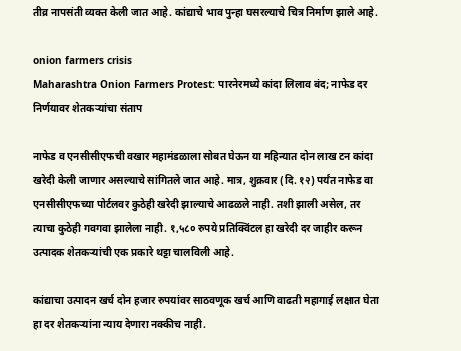तीव्र नापसंती व्यक्त केली जात आहे. कांद्याचे भाव पुन्हा घसरल्याचे चित्र निर्माण झाले आहे.

onion farmers crisis
Maharashtra Onion Farmers Protest: पारनेरमध्ये कांदा लिलाव बंद; नाफेड दर निर्णयावर शेतकऱ्यांचा संताप

नाफेड व एनसीसीएफची वखार महामंडळाला सोबत घेऊन या महिन्यात दोन लाख टन कांदा खरेदी केली जाणार असल्याचे सांगितले जात आहे. मात्र, शुक्रवार (दि. १२) पर्यंत नाफेड वा एनसीसीएफच्या पोर्टलवर कुठेही खरेदी झाल्याचे आढळले नाही. तशी झाली असेल, तर त्याचा कुठेही गवगवा झालेला नाही. १,५८० रुपये प्रतिक्विंटल हा खरेदी दर जाहीर करून उत्पादक शेतकऱ्यांची एक प्रकारे थट्टा चालविली आहे.

कांद्याचा उत्पादन खर्च दोन हजार रुपयांवर साठवणूक खर्च आणि वाढती महागाई लक्षात घेता हा दर शेतकऱ्यांना न्याय देणारा नक्कीच नाही.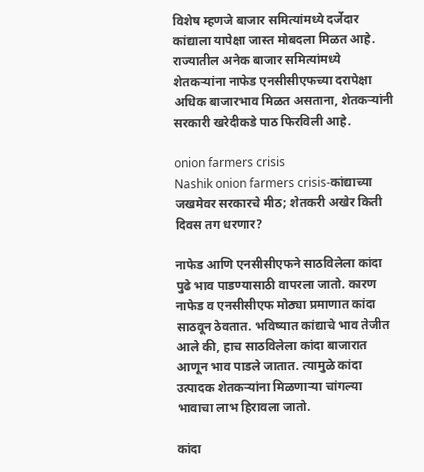विशेष म्हणजे बाजार समित्यांमध्ये दर्जेदार कांद्याला यापेक्षा जास्त मोबदला मिळत आहे. राज्यातील अनेक बाजार समित्यांमध्ये शेतकऱ्यांना नाफेड एनसीसीएफच्या दरापेक्षा अधिक बाजारभाव मिळत असताना, शेतकऱ्यांनी सरकारी खरेदीकडे पाठ फिरविली आहे.

onion farmers crisis
Nashik onion farmers crisis-कांद्याच्या जखमेवर सरकारचे मीठ; शेतकरी अखेर किती दिवस तग धरणार?

नाफेड आणि एनसीसीएफने साठविलेला कांदा पुढे भाव पाडण्यासाठी वापरला जातो. कारण नाफेड व एनसीसीएफ मोठ्या प्रमाणात कांदा साठवून ठेवतात. भविष्यात कांद्याचे भाव तेजीत आले की, हाच साठविलेला कांदा बाजारात आणून भाव पाडले जातात. त्यामुळे कांदा उत्पादक शेतकऱ्यांना मिळणाऱ्या चांगल्या भावाचा लाभ हिरावला जातो.

कांदा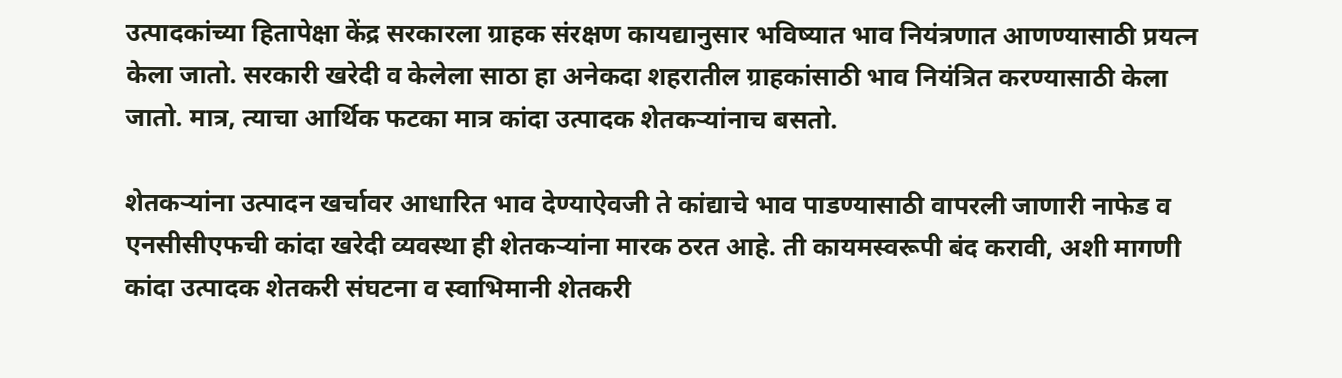उत्पादकांच्या हितापेक्षा केंद्र सरकारला ग्राहक संरक्षण कायद्यानुसार भविष्यात भाव नियंत्रणात आणण्यासाठी प्रयत्न केला जातो. सरकारी खरेदी व केलेला साठा हा अनेकदा शहरातील ग्राहकांसाठी भाव नियंत्रित करण्यासाठी केला जातो. मात्र, त्याचा आर्थिक फटका मात्र कांदा उत्पादक शेतकऱ्यांनाच बसतो.

शेतकऱ्यांना उत्पादन खर्चावर आधारित भाव देण्याऐवजी ते कांद्याचे भाव पाडण्यासाठी वापरली जाणारी नाफेड व एनसीसीएफची कांदा खरेदी व्यवस्था ही शेतकऱ्यांना मारक ठरत आहे. ती कायमस्वरूपी बंद करावी, अशी मागणी कांदा उत्पादक शेतकरी संघटना व स्वाभिमानी शेतकरी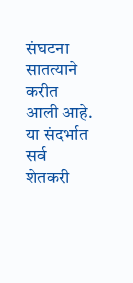संघटना सातत्याने करीत आली आहे. या संदर्भात सर्व शेतकरी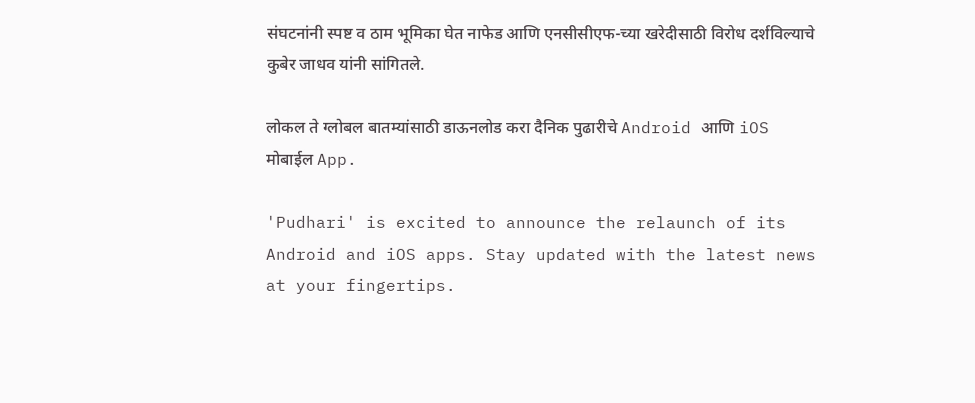संघटनांनी स्पष्ट व ठाम भूमिका घेत नाफेड आणि एनसीसीएफ-च्या खरेदीसाठी विरोध दर्शविल्याचे कुबेर जाधव यांनी सांगितले.

लोकल ते ग्लोबल बातम्यांसाठी डाऊनलोड करा दैनिक पुढारीचे Android आणि iOS मोबाईल App.

'Pudhari' is excited to announce the relaunch of its Android and iOS apps. Stay updated with the latest news at your fingertips.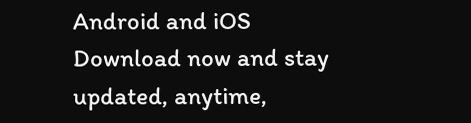Android and iOS Download now and stay updated, anytime,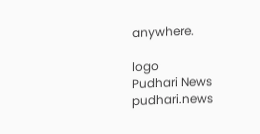anywhere.

logo
Pudhari News
pudhari.news